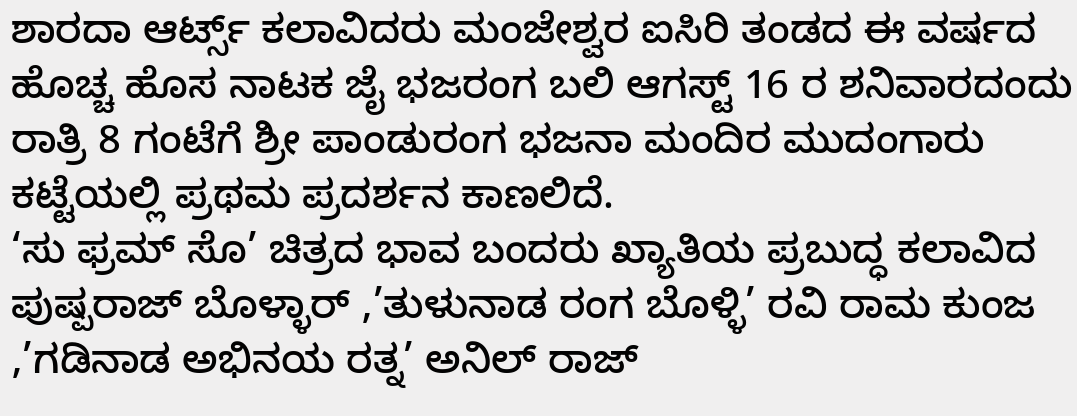ಶಾರದಾ ಆರ್ಟ್ಸ್ ಕಲಾವಿದರು ಮಂಜೇಶ್ವರ ಐಸಿರಿ ತಂಡದ ಈ ವರ್ಷದ ಹೊಚ್ಚ ಹೊಸ ನಾಟಕ ಜೈ ಭಜರಂಗ ಬಲಿ ಆಗಸ್ಟ್ 16 ರ ಶನಿವಾರದಂದು ರಾತ್ರಿ 8 ಗಂಟೆಗೆ ಶ್ರೀ ಪಾಂಡುರಂಗ ಭಜನಾ ಮಂದಿರ ಮುದಂಗಾರು ಕಟ್ಟೆಯಲ್ಲಿ ಪ್ರಥಮ ಪ್ರದರ್ಶನ ಕಾಣಲಿದೆ.
‘ಸು ಫ್ರಮ್ ಸೊ’ ಚಿತ್ರದ ಭಾವ ಬಂದರು ಖ್ಯಾತಿಯ ಪ್ರಬುದ್ಧ ಕಲಾವಿದ ಪುಷ್ಪರಾಜ್ ಬೊಳ್ಳಾರ್ ,’ತುಳುನಾಡ ರಂಗ ಬೊಳ್ಳಿ’ ರವಿ ರಾಮ ಕುಂಜ ,’ಗಡಿನಾಡ ಅಭಿನಯ ರತ್ನ’ ಅನಿಲ್ ರಾಜ್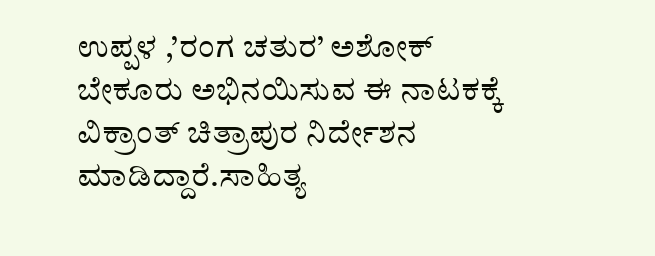ಉಪ್ಪಳ ,’ರಂಗ ಚತುರ’ ಅಶೋಕ್ ಬೇಕೂರು ಅಭಿನಯಿಸುವ ಈ ನಾಟಕಕ್ಕೆ ವಿಕ್ರಾಂತ್ ಚಿತ್ರಾಪುರ ನಿರ್ದೇಶನ ಮಾಡಿದ್ದಾರೆ.ಸಾಹಿತ್ಯ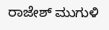ರಾಜೇಶ್ ಮುಗುಳಿ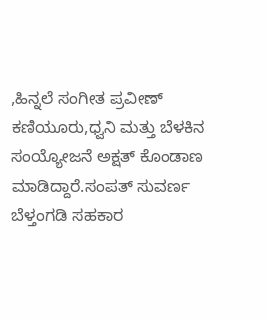,ಹಿನ್ನಲೆ ಸಂಗೀತ ಪ್ರವೀಣ್ ಕಣಿಯೂರು,ಧ್ವನಿ ಮತ್ತು ಬೆಳಕಿನ ಸಂಯ್ಯೋಜನೆ ಅಕ್ಷತ್ ಕೊಂಡಾಣ ಮಾಡಿದ್ದಾರೆ.ಸಂಪತ್ ಸುವರ್ಣ ಬೆಳ್ತಂಗಡಿ ಸಹಕಾರ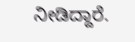ನೀಡಿದ್ದಾರೆ.